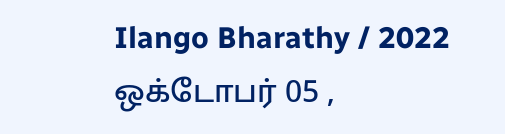Ilango Bharathy / 2022 ஒக்டோபர் 05 ,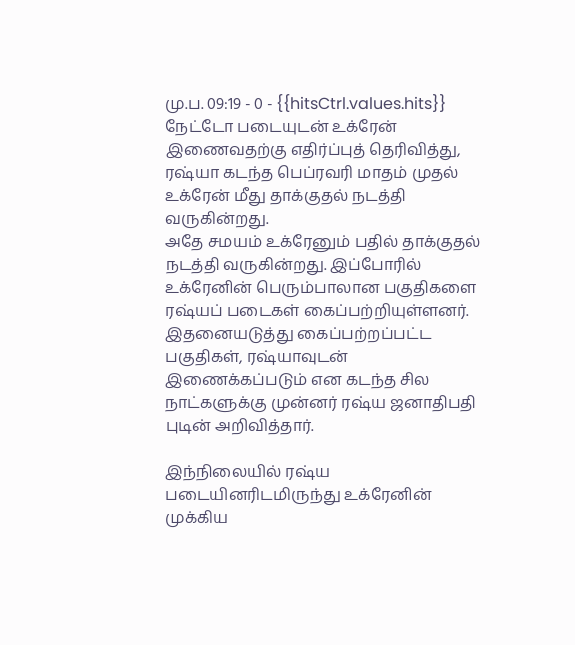மு.ப. 09:19 - 0 - {{hitsCtrl.values.hits}}
நேட்டோ படையுடன் உக்ரேன் இணைவதற்கு எதிர்ப்புத் தெரிவித்து, ரஷ்யா கடந்த பெப்ரவரி மாதம் முதல் உக்ரேன் மீது தாக்குதல் நடத்தி வருகின்றது.
அதே சமயம் உக்ரேனும் பதில் தாக்குதல் நடத்தி வருகின்றது. இப்போரில் உக்ரேனின் பெரும்பாலான பகுதிகளை ரஷ்யப் படைகள் கைப்பற்றியுள்ளனர்.
இதனையடுத்து கைப்பற்றப்பட்ட பகுதிகள், ரஷ்யாவுடன் இணைக்கப்படும் என கடந்த சில நாட்களுக்கு முன்னர் ரஷ்ய ஜனாதிபதி புடின் அறிவித்தார்.

இந்நிலையில் ரஷ்ய படையினரிடமிருந்து உக்ரேனின் முக்கிய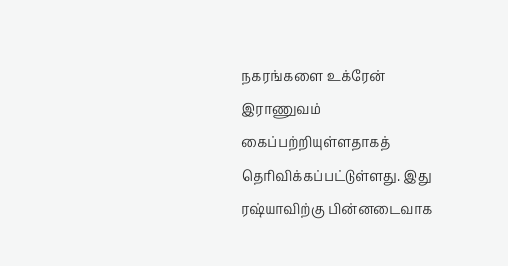நகரங்களை உக்ரேன் இராணுவம் கைப்பற்றியுள்ளதாகத் தெரிவிக்கப்பட்டுள்ளது. இது ரஷ்யாவிற்கு பின்னடைவாக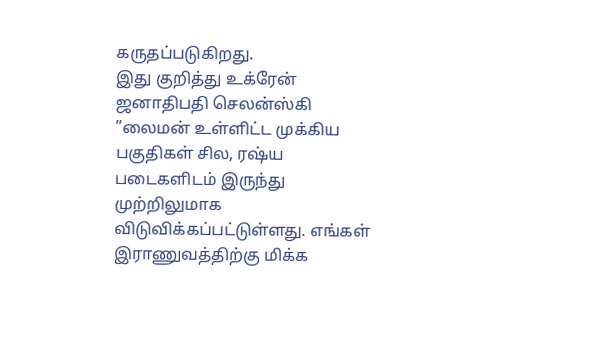கருதப்படுகிறது.
இது குறித்து உக்ரேன் ஜனாதிபதி செலன்ஸ்கி ”லைமன் உள்ளிட்ட முக்கிய பகுதிகள் சில, ரஷ்ய படைகளிடம் இருந்து முற்றிலுமாக விடுவிக்கப்பட்டுள்ளது. எங்கள் இராணுவத்திற்கு மிக்க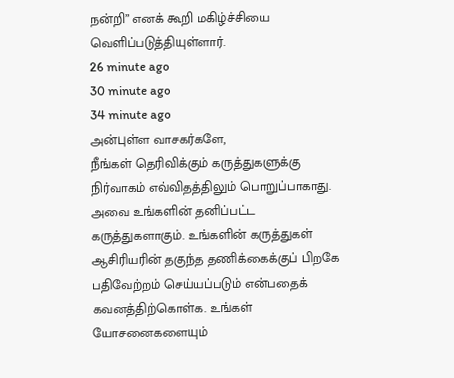நன்றி” எனக் கூறி மகிழ்ச்சியை வெளிப்படுத்தியுள்ளார்.
26 minute ago
30 minute ago
34 minute ago
அன்புள்ள வாசகர்களே,
நீங்கள் தெரிவிக்கும் கருத்துகளுக்கு நிர்வாகம் எவ்விதத்திலும் பொறுப்பாகாது. அவை உங்களின் தனிப்பட்ட கருத்துகளாகும். உங்களின் கருத்துகள் ஆசிரியரின் தகுந்த தணிக்கைக்குப் பிறகே பதிவேற்றம் செய்யப்படும் என்பதைக் கவனத்திற்கொள்க. உங்கள் யோசனைகளையும்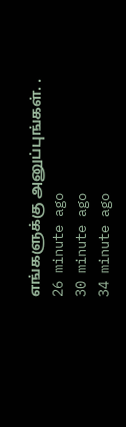எங்களுக்கு அனுப்புங்கள். .
26 minute ago
30 minute ago
34 minute ago